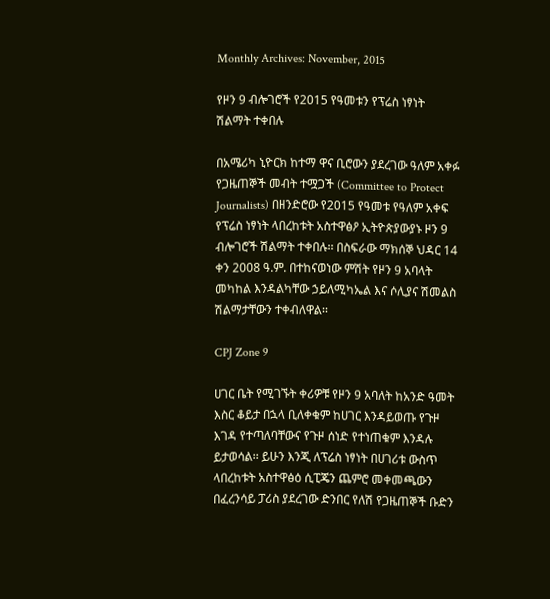Monthly Archives: November, 2015

የዞን 9 ብሎገሮች የ2015 የዓመቱን የፕሬስ ነፃነት ሽልማት ተቀበሉ

በአሜሪካ ኒዮርክ ከተማ ዋና ቢሮውን ያደረገው ዓለም አቀፉ የጋዜጠኞች መብት ተሟጋች (Committee to Protect Journalists) በዘንድሮው የ2015 የዓመቱ የዓለም አቀፍ የፕሬስ ነፃነት ላበረከቱት አስተዋፅዖ ኢትዮጵያውያኑ ዞን 9 ብሎገሮች ሽልማት ተቀበሉ፡፡ በስፍራው ማክሰኞ ህዳር 14 ቀን 2008 ዓ.ም. በተከናወነው ምሽት የዞን 9 አባላት መካከል እንዳልካቸው ኃይለሚካኤል እና ሶሊያና ሽመልስ ሽልማታቸውን ተቀብለዋል፡፡

CPJ Zone 9

ሀገር ቤት የሚገኙት ቀሪዎቹ የዞን 9 አባለት ከአንድ ዓመት እስር ቆይታ በኋላ ቢለቀቁም ከሀገር እንዳይወጡ የጉዞ እገዳ የተጣለባቸውና የጉዞ ሰነድ የተነጠቁም እንዳሉ ይታወሳል፡፡ ይሁን እንጂ ለፕሬስ ነፃነት በሀገሪቱ ውስጥ ላበረከቱት አስተዋፅዕ ሲፒጄን ጨምሮ መቀመጫውን በፈረንሳይ ፓሪስ ያደረገው ድንበር የለሽ የጋዜጠኞች ቡድን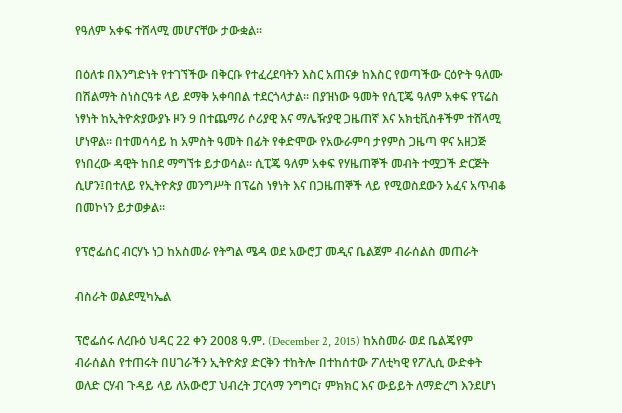የዓለም አቀፍ ተሸላሚ መሆናቸው ታውቋል፡፡

በዕለቱ በእንግድነት የተገኘችው በቅርቡ የተፈረደባትን እስር አጠናቃ ከእስር የወጣችው ርዕዮት ዓለሙ በሽልማት ስነስርዓቱ ላይ ደማቅ አቀባበል ተደርጎላታል፡፡ በያዝነው ዓመት የሲፒጄ ዓለም አቀፍ የፕሬስ ነፃነት ከኢትዮጵያውያኑ ዞን 9 በተጨማሪ ሶሪያዊ እና ማሌዥያዊ ጋዜጠኛ እና አክቲቪስቶችም ተሸላሚ ሆነዋል፡፡ በተመሳሳይ ከ አምስት ዓመት በፊት የቀድሞው የአውራምባ ታየምስ ጋዜጣ ዋና አዘጋጅ የነበረው ዳዊት ከበደ ማግኘቱ ይታወሳል፡፡ ሲፒጄ ዓለም አቀፍ የሃዜጠኞች መብት ተሟጋች ድርጅት ሲሆን፤በተለይ የኢትዮጵያ መንግሥት በፕሬስ ነፃነት እና በጋዜጠኞች ላይ የሚወስደውን አፈና አጥብቆ በመኮነን ይታወቃል፡፡

የፕሮፌሰር ብርሃኑ ነጋ ከአስመራ የትግል ሜዳ ወደ አውሮፓ መዲና ቤልጀም ብራሰልስ መጠራት

ብስራት ወልደሚካኤል

ፕሮፌሰሩ ለረቡዕ ህዳር 22 ቀን 2008 ዓ.ም. (December 2, 2015) ከአስመራ ወደ ቤልጄየም ብራሰልስ የተጠሩት በሀገራችን ኢትዮጵያ ድርቅን ተከትሎ በተከሰተው ፖለቲካዊ የፖሊሲ ውድቀት ወለድ ርሃብ ጉዳይ ላይ ለአውሮፓ ህብረት ፓርላማ ንግግር፣ ምክክር እና ውይይት ለማድረግ እንደሆነ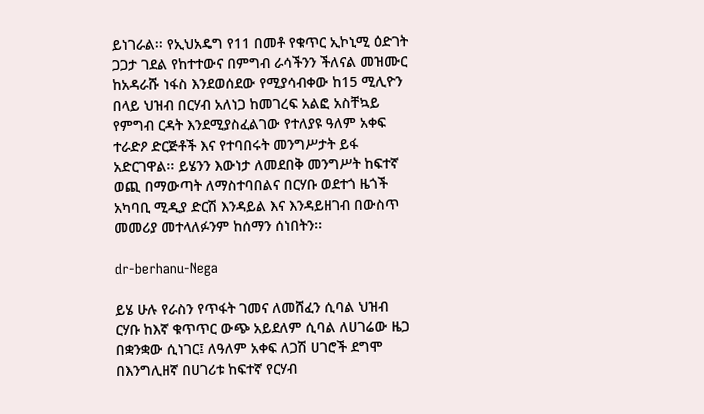ይነገራል፡፡ የኢህአዴግ የ11 በመቶ የቁጥር ኢኮኒሚ ዕድገት ጋጋታ ገደል የከተተውና በምግብ ራሳችንን ችለናል መዝሙር ከአዳራሹ ነፋስ እንደወሰደው የሚያሳብቀው ከ15 ሚሊዮን በላይ ህዝብ በርሃብ አለነጋ ከመገረፍ አልፎ አስቸኳይ የምግብ ርዳት እንደሚያስፈልገው የተለያዩ ዓለም አቀፍ ተራድዖ ድርጅቶች እና የተባበሩት መንግሥታት ይፋ አድርገዋል፡፡ ይሄንን እውነታ ለመደበቅ መንግሥት ከፍተኛ ወጪ በማውጣት ለማስተባበልና በርሃቡ ወደተጎ ዜጎች አካባቢ ሚዲያ ድርሽ እንዳይል እና እንዳይዘገብ በውስጥ መመሪያ መተላለፉንም ከሰማን ሰነበትን፡፡

dr-berhanu-Nega

ይሄ ሁሉ የራስን የጥፋት ገመና ለመሸፈን ሲባል ህዝብ ርሃቡ ከእኛ ቁጥጥር ውጭ አይደለም ሲባል ለሀገሬው ዜጋ በቋንቋው ሲነገር፤ ለዓለም አቀፍ ለጋሽ ሀገሮች ደግሞ በእንግሊዘኛ በሀገሪቱ ከፍተኛ የርሃብ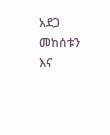አደጋ መከሰቱን እና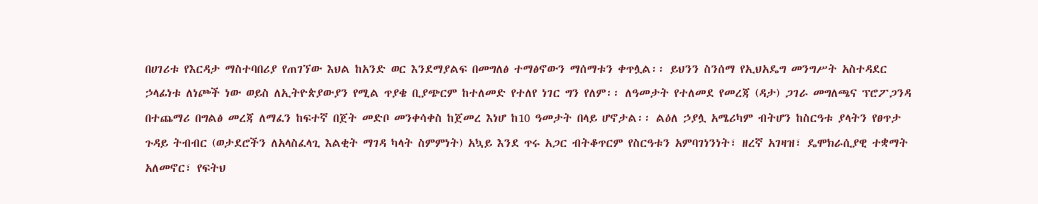በሀገሪቱ የእርዳታ ማስተባበሪያ የጠገኘው እህል ከአንድ ወር እንደማያልፍ በመግለፅ ተማፅኖውን ማሰማቱን ቀጥሏል፡፡ ይህንን ስንሰማ የኢህአዴግ መንግሥት አስተዳደር ኃላፊነቱ ለነጮች ነው ወይስ ለኢትዮጵያውያን የሚል ጥያቄ ቢያጭርም ከተለመድ የተለየ ነገር ግን የለም፡፡ ለዓመታት የተለመደ የመረጃ (ዳታ) ጋገራ መግለጫና ፕሮፖጋንዳ በተጨማሪ በግልፅ መረጃ ለማፈን ከፍተኛ በጀት መድቦ መንቀሳቀስ ከጀመረ እነሆ ከ10 ዓመታት በላይ ሆኖታል፡፡ ልዕለ ኃያሏ አሜሪካም ብትሆን ከስርዓቱ ያላትን የፀጥታ ጉዳይ ትብብር (ወታደሮችን ለአላስፈላጊ እልቂት ማገዳ ካላት ስምምነት) አኳይ እንደ ጥሩ አጋር ብትቆጥርም የስርዓቱን አምባገነንነት፣ ዘረኛ አገዛዝ፣ ዴሞክራሲያዊ ተቋማት አለመኖር፣ የፍትህ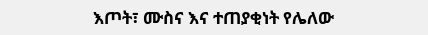እጦት፣ ሙስና እና ተጠያቂነት የሌለው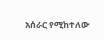አሰራር የሚከተለው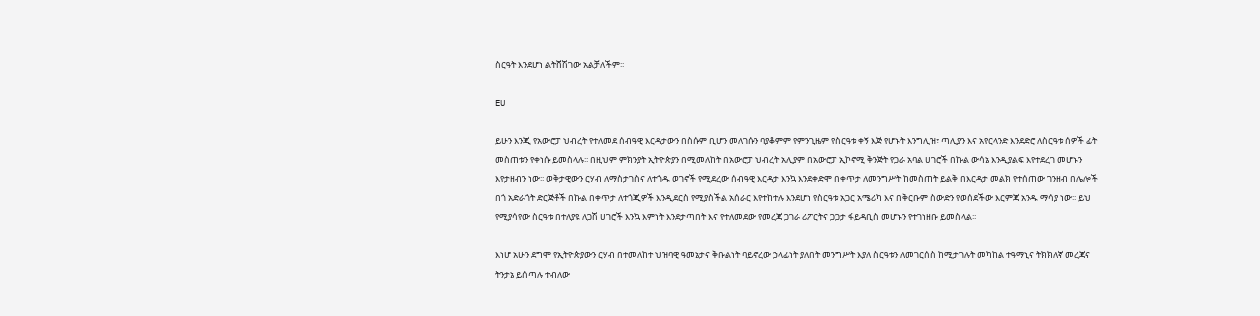ስርዓት እንደሆነ ልትሸሽገው አልቻለችም፡፡

EU

ይሁን እንጂ የአውሮፓ ህብረት የተለመደ ሰብዓዊ እርዳታውን በስሱም ቢሆን መለገሱን ባያቆምም የምንጊዜም የስርዓቱ ቀኝ እጅ የሆኑት እንግሊዝ፣ ጣሊያን እና አየርላንድ እንደድሮ ለስርዓቱ ሰዎች ፊት መስጠቱን የቀነሱ ይመስላሉ፡፡ በዚህም ምክንያት ኢትዮጵያን በሚመለከት በአውሮፓ ህብረት አሊያም በአውሮፓ ኢኮኖሚ ቅንጅት የጋራ አባል ሀገሮች በኩል ውሳኔ እንዲያልፍ እየተደረገ መሆኑን እየታዘብን ነው፡፡ ወቅታዊውን ርሃብ ለማስታገስና ለተጎዱ ወገኖች የሚደረው ሰብዓዊ እርዳታ እንኳ እንደቀድሞ በቀጥታ ለመንግሥት ከመስጠት ይልቅ በእርዳታ መልክ የተሰጠው ገንዘብ በሌሎች በጎ አድራጎት ድርጅቶች በኩል በቀጥታ ለተጎጂዎች እንዲደርስ የሚያስችል አሰራር እየተከተሉ እንደሆነ የስርዓቱ አጋር አሜሪካ እና በቅርቡም ስውድን የወሰደችው እርምጃ አንዱ ማሳያ ነው፡፡ ይህ የሚያሳየው ስርዓቱ በተለያዩ ለጋሽ ሀገሮች እንኳ እምነት እንደታጣበት እና የተለመደው የመረጃ ጋገራ ሪፖርትና ጋጋታ ፋይዳቢስ መሆኑን የተገነዘቡ ይመስላል፡፡

እነሆ አሁን ደግሞ የኢትዮጵያውን ርሃብ በተመለከተ ህዝባዊ ዓመኔታና ቅቡልነት ባይኖረው ኃላፊነት ያለበት መንግሥት እያለ ስርዓቱን ለመገርሰስ ከሚታገሉት መካከል ተዓማኒና ትክክለኛ መረጃና ትንታኔ ይሰጣሉ ተብለው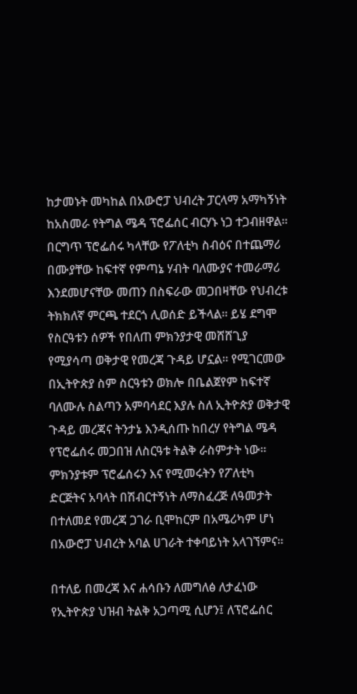ከታመኑት መካከል በአውሮፓ ህብረት ፓርላማ አማካኝነት ከአስመራ የትግል ሜዳ ፕሮፌሰር ብርሃኑ ነጋ ተጋብዘዋል፡፡ በርግጥ ፕሮፌሰሩ ካላቸው የፖለቲካ ስብዕና በተጨማሪ በሙያቸው ከፍተኛ የምጣኔ ሃብት ባለሙያና ተመራማሪ እንደመሆናቸው መጠን በስፍራው መጋበዛቸው የህብረቱ ትክክለኛ ምርጫ ተደርጎ ሊወሰድ ይችላል፡፡ ይሄ ደግሞ የስርዓቱን ሰዎች የበለጠ ምክንያታዊ መሸሸጊያ የሚያሳጣ ወቅታዊ የመረጃ ጉዳይ ሆኗል፡፡ የሚገርመው በኢትዮጵያ ስም ስርዓቱን ወክሎ በቤልጀየም ከፍተኛ ባለሙሉ ስልጣን አምባሳደር እያሉ ስለ ኢትዮጵያ ወቅታዊ ጉዳይ መረጃና ትንታኔ እንዲሰጡ ከበረሃ የትግል ሜዳ የፕሮፌሰሩ መጋበዝ ለስርዓቱ ትልቅ ራስምታት ነው፡፡ ምክንያቱም ፕሮፌሰሩን እና የሚመሩትን የፖለቲካ ድርጅትና አባላት በሽብርተኝነት ለማስፈረጅ ለዓመታት በተለመደ የመረጃ ጋገራ ቢሞከርም በአሜሪካም ሆነ በአውሮፓ ህብረት አባል ሀገራት ተቀባይነት አላገኘምና፡፡

በተለይ በመረጃ እና ሐሳቡን ለመግለፅ ለታፈነው የኢትዮጵያ ህዝብ ትልቅ አጋጣሚ ሲሆን፤ ለፕሮፌሰር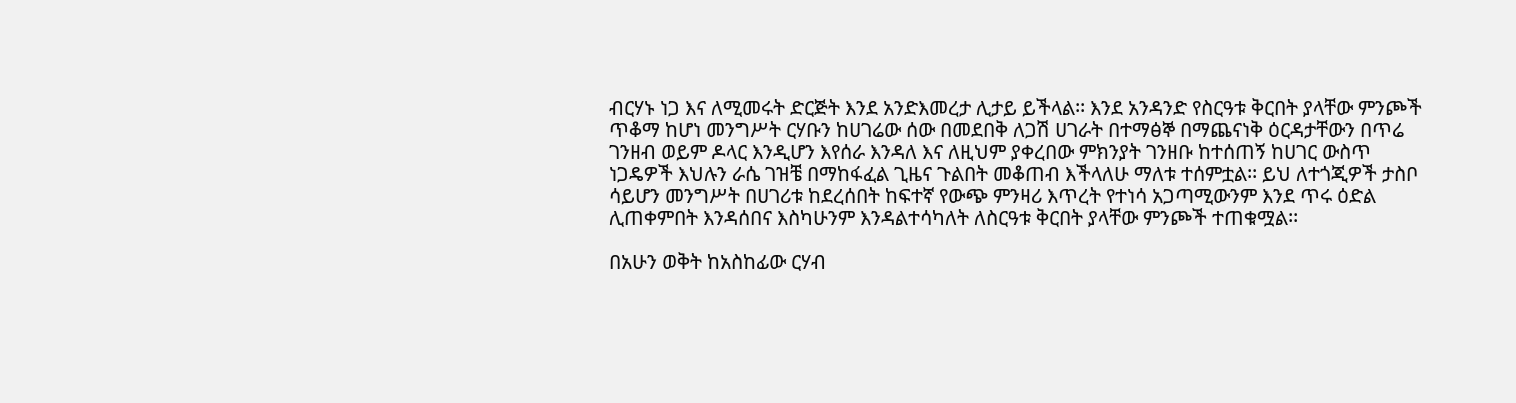ብርሃኑ ነጋ እና ለሚመሩት ድርጅት እንደ አንድእመረታ ሊታይ ይችላል፡፡ እንደ አንዳንድ የስርዓቱ ቅርበት ያላቸው ምንጮች ጥቆማ ከሆነ መንግሥት ርሃቡን ከሀገሬው ሰው በመደበቅ ለጋሽ ሀገራት በተማፅኞ በማጨናነቅ ዕርዳታቸውን በጥሬ ገንዘብ ወይም ዶላር እንዲሆን እየሰራ እንዳለ እና ለዚህም ያቀረበው ምክንያት ገንዘቡ ከተሰጠኝ ከሀገር ውስጥ ነጋዴዎች እህሉን ራሴ ገዝቼ በማከፋፈል ጊዜና ጉልበት መቆጠብ እችላለሁ ማለቱ ተሰምቷል፡፡ ይህ ለተጎጂዎች ታስቦ ሳይሆን መንግሥት በሀገሪቱ ከደረሰበት ከፍተኛ የውጭ ምንዛሪ እጥረት የተነሳ አጋጣሚውንም እንደ ጥሩ ዕድል ሊጠቀምበት እንዳሰበና እስካሁንም እንዳልተሳካለት ለስርዓቱ ቅርበት ያላቸው ምንጮች ተጠቁሟል፡፡

በአሁን ወቅት ከአስከፊው ርሃብ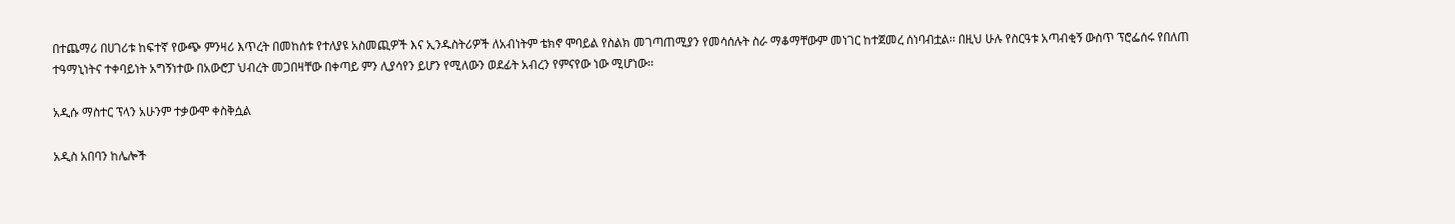በተጨማሪ በሀገሪቱ ከፍተኛ የውጭ ምንዛሪ እጥረት በመከሰቱ የተለያዩ አስመጪዎች እና ኢንዱስትሪዎች ለአብነትም ቴክኖ ሞባይል የስልክ መገጣጠሚያን የመሳሰሉት ስራ ማቆማቸውም መነገር ከተጀመረ ሰነባብቷል፡፡ በዚህ ሁሉ የስርዓቱ አጣብቂኝ ውስጥ ፕሮፌሰሩ የበለጠ ተዓማኒነትና ተቀባይነት አግኝነተው በአውሮፓ ህብረት መጋበዛቸው በቀጣይ ምን ሊያሳየን ይሆን የሚለውን ወደፊት አብረን የምናየው ነው ሚሆነው፡፡

አዲሱ ማስተር ፕላን አሁንም ተቃውሞ ቀስቅሷል

አዲስ አበባን ከሌሎች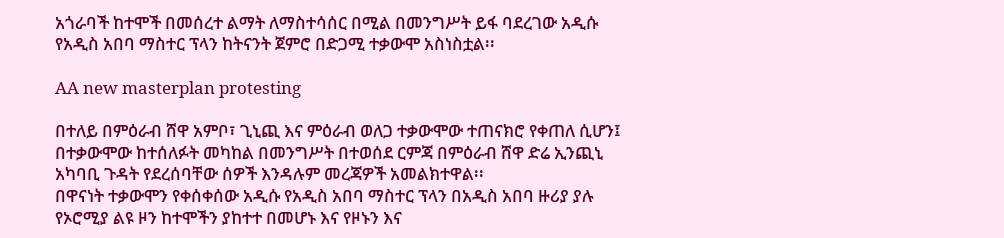አጎራባች ከተሞች በመሰረተ ልማት ለማስተሳሰር በሚል በመንግሥት ይፋ ባደረገው አዲሱ የአዲስ አበባ ማስተር ፕላን ከትናንት ጀምሮ በድጋሚ ተቃውሞ አስነስቷል፡፡

AA new masterplan protesting

በተለይ በምዕራብ ሸዋ አምቦ፣ ጊኒጪ እና ምዕራብ ወለጋ ተቃውሞው ተጠናክሮ የቀጠለ ሲሆን፤ በተቃውሞው ከተሰለፉት መካከል በመንግሥት በተወሰደ ርምጃ በምዕራብ ሸዋ ድሬ ኢንጪኒ አካባቢ ጉዳት የደረሰባቸው ሰዎች እንዳሉም መረጃዎች አመልክተዋል፡፡
በዋናነት ተቃውሞን የቀሰቀሰው አዲሱ የአዲስ አበባ ማስተር ፕላን በአዲስ አበባ ዙሪያ ያሉ የኦሮሚያ ልዩ ዞን ከተሞችን ያከተተ በመሆኑ እና የዞኑን እና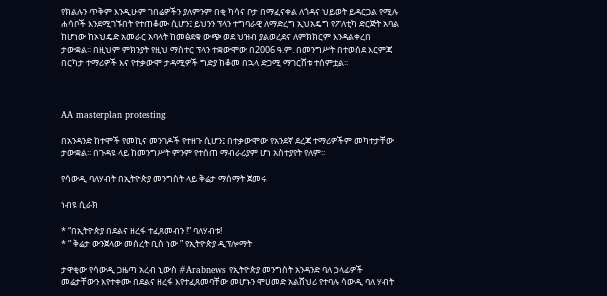የክልሉን ጥቅም እንዲሁም ገበሬዎችን ያለምንም በቂ ካሳና ቦታ በማፈናቀል ለጎዳና ህይወት ይዳርጋል የሚሉ ሐሳቦች እንደሚገኙበት የተጠቆሙ ሲሆን፤ ይህንን ፕላን ተግባራዊ ለማድረግ ኢህአዴግ የፖለቲካ ድርጅት አባል ከሆነው ከኦህዴድ አመራር አባላት ከመፅደቁ ውጭ ወደ ህዝብ ያልወረደና ለምክክርም እንዳልቀረበ ታውቋል፡፡ በዚህም ምክንያት የዚህ ማስተር ፕላን ተቋውሞው በ2006 ዓ.ም. በመንግሥት በተወሰደ እርምጃ በርካታ ተማሪዎች እና የተቃውሞ ታዳሚዎች ግድያ ከቆመ በኋላ ድጋሚ ማገርሸቱ ተሰምቷል፡፡



AA masterplan protesting

በአንዳንድ ከተሞች የመኪና መንገዶች የተዘጉ ሲሆን፤ በተቃውሞው የአንደኛ ደረጃ ተማሪዎችም መካተታቸው ታውቋል፡፡ በጉዳዩ ላይ ከመንግሥት ምንም የተሰጠ ማብራሪያም ሆነ አስተያየት የለም፡፡

የሳውዲ ባለሃብት በኢትዮጵያ መንግስት ላይ ቅሬታ ማሰማት ጀመሩ

ነብዩ ሲራክ

* “በኢትዮጵያ በደልና ዘረፋ ተፈጸመብን !” ባለሃብቱ!
* ” ቅሬታ ውንጀላው መሰረት ቢስ ነው ” የኢትዮጵያ ዲፕሎማት

ታዋቂው የሳውዲ ጋዜጣ አረብ ኒውስ #Arabnews የኢትዮጵያ መንግስት አንዳንድ ባለ ኃላፊዎች መሬታቸውን እየተቀሙ በደልና ዘረፋ እየተፈጸመባቸው መሆኑን ሞሀመድ አልሸህሪ የተባሉ ሳውዲ ባለ ሃብት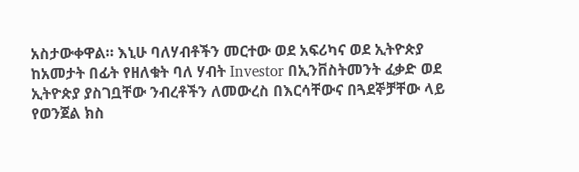አስታውቀዋል። እኒሁ ባለሃብቶችን መርተው ወደ አፍሪካና ወደ ኢትዮጵያ ከአመታት በፊት የዘለቁት ባለ ሃብት Investor በኢንቨስትመንት ፈቃድ ወደ ኢትዮጵያ ያስገቧቸው ንብረቶችን ለመውረስ በእርሳቸውና በጓደኞቻቸው ላይ የወንጀል ክስ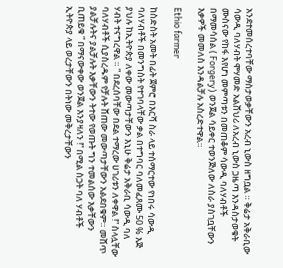አንደተመሰረተባቸው ማስታወቃቸውን አረብ ኒውስ ዘግቧል ። ቅሬታ አቅራቢው ሳውዲ ባለሃብት ሞሃመድ አልሸህሪ ለአረብ ኒውስ ጋዜጣ እንዳስታወቁት ሙስናው የከፋ እየሆነ መምጣቱን በመጠቆም ሳውዲ ባለሃብቶች በማመሳሰል ( Forgery) ወንጀል ሳይቀር ተወንጅለው ለስራ ያስገቧቸውን እቃዎች መመለስ እንዳልቻሉ አስረድተዋል።

Ethio farmer

ከስድስት አመት በፊት ጀምሮ በእርሻ ስራ ላይ ተሰማርተው የነበሩ ሳውዲ ባለሃብቶች በመንግስት የተገባላቸው ቃል በተግባር ባለመፈጸሙ 50 % እጅ ያህሉ ከኢትዮጵያ ለቀው መውጣታቸውን እኒሁ ቅሬታ አቅራቢ ሳውዲ ባለ ሃብት ተናግረዋል ። ” በደረሰባቸው በደል ተማረው ሀገሪቱን ለቀዋል !” ስላሏቸው ባለሃብቶች ሲያስረዱም የቻሉት ሸጠው መውጣታቸውን አልደበቁም። መሸጥ ያልቻሉትና ያልቻሉት እቃቸውን ትተው የወጡት ግን ተመልሰው እቃቸውን ቢጠይቁ ” በማናውቀው ወንጀል እንያዛለን !” በሚል ስጋት ባለ ሃብቶች ኢትዮጵያ ላይ ወረታቸውን በትነው መቅረታቸውን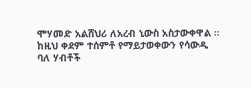ሞሃመድ አልሸህሪ ለአረብ ኒውስ አስታውቀዋል ።
ከዚህ ቀደም ተሰምቶ የማይታወቀውን የሳውዲ ባለ ሃብቶች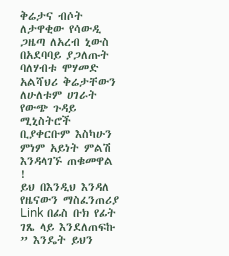ቅሬታና ብሶት ለታዋቂው የሳውዲ ጋዜጣ ለአረብ ኒውስ በአደባባይ ያጋለጡት ባለሃብቱ ሞሃመድ አልሻህሪ ቅሬታቸውን ለሁለቱም ሀገራት የውጭ ጉዳይ ሚኒስትሮች ቢያቀርቡም እስካሁን ምነም አይነት ምልሽ እንዳላገኙ ጠቁመዋል !
ይህ በእንዲህ እንዳለ የዜናውን ማስፈንጠሪያ Link በፊስ ቡክ የፊት ገጼ ላይ እንደለጠፍኩ ” እንዴት ይህን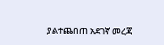ያልተጨበጠ አደገኛ መረጃ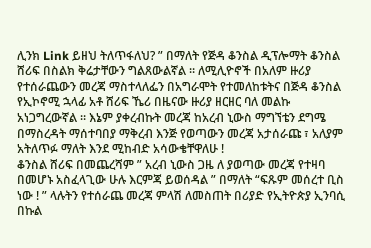ሊንክ Link ይዘህ ትለጥፋለህ? ” በማለት የጅዳ ቆንስል ዲፕሎማት ቆንስል ሸሪፍ በስልክ ቅሬታቸውን ግልጸውልኛል ። ለሚሊዮኖች በአለም ዙሪያ የተሰራጨውን መረጃ ማስተላለፌን በአግራሞት የተመለከቱትና በጅዳ ቆንስል የኢኮኖሚ ኋላፊ አቶ ሸሪፍ ኼሪ በዜናው ዙሪያ ዘርዘር ባለ መልኩ አነጋግረውኛል ። እኔም ያቀረብኩት መረጃ ከአረብ ኒውስ ማግኘቴን ደግሜ በማስረዳት ማሰተባበያ ማቅረብ እንጅ የወጣውን መረጃ አታሰራጩ ፣ አለያም አትለጥፉ ማለት እንደ ሚከብድ አሳውቄቸዋለሁ !
ቆንስል ሸሪፍ በመጨረሻም ” አረብ ኒውስ ጋዜ ለ ያወጣው መረጃ የተዛባ በመሆኑ አስፈላጊው ሁሉ እርምጃ ይወሰዳል ” በማለት “ፍጹም መሰረተ ቢስ ነው ! ” ላሉትን የተሰራጨ መረጃ ምላሽ ለመስጠት በሪያድ የኢትዮጵያ ኢንባሲ በኩል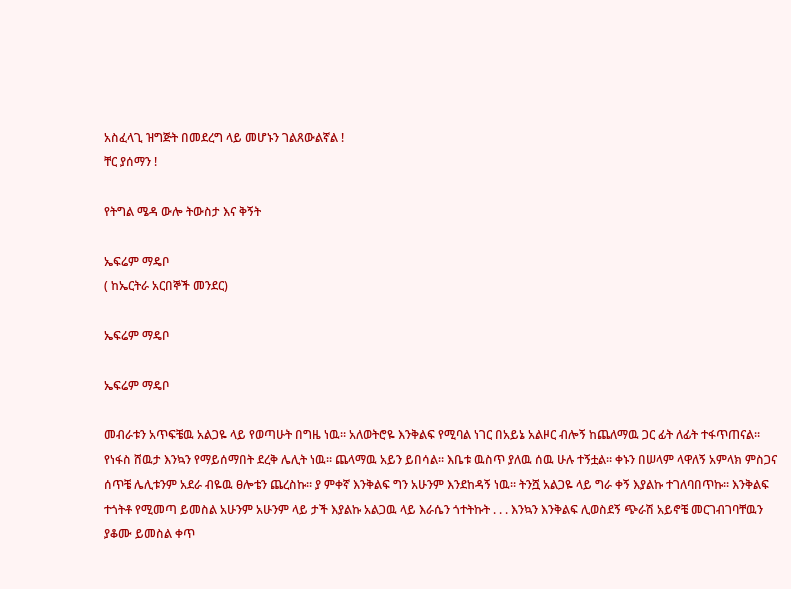አስፈላጊ ዝግጅት በመደረግ ላይ መሆኑን ገልጸውልኛል !
ቸር ያሰማን !

የትግል ሜዳ ውሎ ትውስታ እና ቅኝት

ኤፍሬም ማዴቦ
( ከኤርትራ አርበኞች መንደር)

ኤፍሬም ማዴቦ

ኤፍሬም ማዴቦ

መብራቱን አጥፍቼዉ አልጋዬ ላይ የወጣሁት በግዜ ነዉ። አለወትሮዬ እንቅልፍ የሚባል ነገር በአይኔ አልዞር ብሎኝ ከጨለማዉ ጋር ፊት ለፊት ተፋጥጠናል። የነፋስ ሸዉታ እንኳን የማይሰማበት ደረቅ ሌሊት ነዉ። ጨላማዉ አይን ይበሳል። እቤቱ ዉስጥ ያለዉ ሰዉ ሁሉ ተኝቷል። ቀኑን በሠላም ላዋለኝ አምላክ ምስጋና ሰጥቼ ሌሊቱንም አደራ ብዬዉ ፀሎቴን ጨረስኩ። ያ ምቀኛ እንቅልፍ ግን አሁንም እንደከዳኝ ነዉ። ትንሿ አልጋዬ ላይ ግራ ቀኝ እያልኩ ተገለባበጥኩ። እንቅልፍ ተጎትቶ የሚመጣ ይመስል አሁንም አሁንም ላይ ታች እያልኩ አልጋዉ ላይ እራሴን ጎተትኩት . . . እንኳን እንቅልፍ ሊወስደኝ ጭራሽ አይኖቼ መርገብገባቸዉን ያቆሙ ይመስል ቀጥ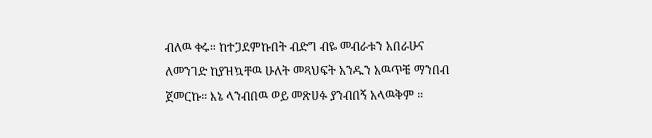ብለዉ ቀሩ። ከተጋደምኩበት ብድግ ብዬ መብራቱን አበራሁና ለመንገድ ከያዝኳቸዉ ሁለት መጻህፍት አንዱን አዉጥቼ ማንበብ ጀመርኩ። እኔ ላንብበዉ ወይ መጽሀፉ ያንብበኝ አላዉቅም ።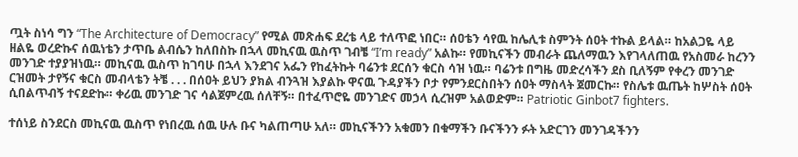ጧት ስነሳ ግን “The Architecture of Democracy” የሚል መጽሐፍ ደረቴ ላይ ተለጥፎ ነበር። ሰዐቴን ሳየዉ ከሌሊቱ ስምንት ሰዐት ተኩል ይላል። ከአልጋዬ ላይ ዘልዬ ወረድኩና ሰዉነቴን ታጥቤ ልብሴን ከለበስኩ በኋላ መኪናዉ ዉስጥ ገብቼ “I’m ready” አልኩ። የመኪናችን መብራት ጨለማዉን እየገላለጠዉ የአስመራ ከረንን መንገድ ተያያዝነዉ። መኪናዉ ዉስጥ ከገባሁ በኋላ እንደገና አፌን የከፈትኩት ባሬንቱ ደርሰን ቁርስ ሳዝ ነዉ። ባሬንቱ በግዜ መድረሳችን ደስ ቢለኝም የቀረን መንገድ ርዝመት ታየኝና ቁርስ መብላቴን ትቼ . . . በሰዐት ይህን ያክል ብንጓዝ እያልኩ ዋናዉ ጉዳያችን ቦታ የምንደርስበትን ሰዐት ማስላት ጀመርኩ። የስሌቱ ዉጤት ከሦስት ሰዐት ሲበልጥብኝ ተናደድኩ። ቀሪዉ መንገድ ገና ሳልጀምረዉ ሰለቸኝ። በተፈጥሮዬ መንገድና መኃላ ሲረዝም አልወድም። Patriotic Ginbot7 fighters.

ተሰነይ ስንደርስ መኪናዉ ዉስጥ የነበረዉ ሰዉ ሁሉ ቡና ካልጠጣሁ አለ። መኪናችንን አቁመን በቁማችን ቡናችንን ፉት አድርገን መንገዳችንን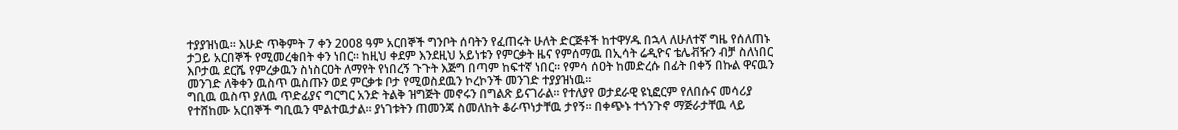ተያያዝነዉ። እሁድ ጥቅምት 7 ቀን 2008 ዓም አርበኞች ግንቦት ሰባትን የፈጠሩት ሁለት ድርጅቶች ከተዋሃዱ በኋላ ለሁለተኛ ግዜ የሰለጠኑ ታጋይ አርበኞች የሚመረቁበት ቀን ነበር። ከዚህ ቀደም እንደዚህ አይነቱን የምርቃት ዜና የምሰማዉ በኢሳት ሬዲዮና ቴሌቭዥን ብቻ ስለነበር እቦታዉ ደርሼ የምረቃዉን ስነስርዐት ለማየት የነበረኝ ጉጉት እጅግ በጣም ከፍተኛ ነበር። የምሳ ሰዐት ከመድረሱ በፊት በቀኝ በኩል ዋናዉን መንገድ ለቅቀን ዉስጥ ዉስጡን ወደ ምርቃቱ ቦታ የሚወስደዉን ኮረኮንች መንገድ ተያያዝነዉ።
ግቢዉ ዉስጥ ያለዉ ጥድፊያና ግርግር አንድ ትልቅ ዝግጅት መኖሩን በግልጽ ይናገራል። የተለያየ ወታደራዊ ዩኒፎርም የለበሱና መሳሪያ የተሸከሙ አርበኞች ግቢዉን ሞልተዉታል። ያነገቱትን ጠመንጃ ስመለከት ቆራጥነታቸዉ ታየኝ። በቀጭኑ ተጎንጉኖ ማጅራታቸዉ ላይ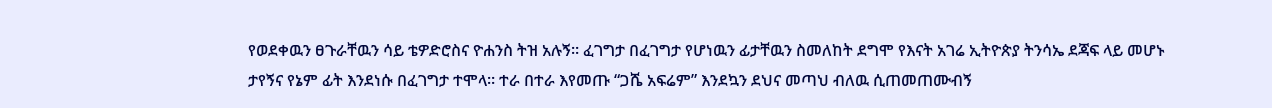የወደቀዉን ፀጉራቸዉን ሳይ ቴዎድሮስና ዮሐንስ ትዝ አሉኝ። ፈገግታ በፈገግታ የሆነዉን ፊታቸዉን ስመለከት ደግሞ የእናት አገሬ ኢትዮጵያ ትንሳኤ ደጃፍ ላይ መሆኑ ታየኝና የኔም ፊት እንደነሱ በፈገግታ ተሞላ። ተራ በተራ እየመጡ “ጋሼ አፍሬም” እንደኳን ደህና መጣህ ብለዉ ሲጠመጠሙብኝ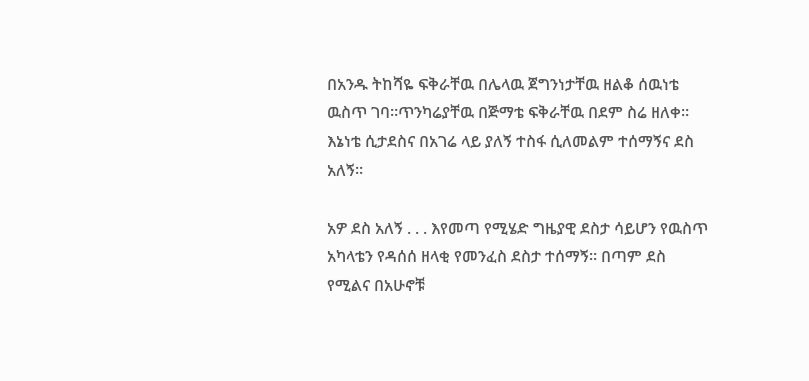በአንዱ ትከሻዬ ፍቅራቸዉ በሌላዉ ጀግንነታቸዉ ዘልቆ ሰዉነቴ ዉስጥ ገባ።ጥንካሬያቸዉ በጅማቴ ፍቅራቸዉ በደም ስሬ ዘለቀ። እኔነቴ ሲታደስና በአገሬ ላይ ያለኝ ተስፋ ሲለመልም ተሰማኝና ደስ አለኝ።

አዎ ደስ አለኝ . . . እየመጣ የሚሄድ ግዜያዊ ደስታ ሳይሆን የዉስጥ አካላቴን የዳሰሰ ዘላቂ የመንፈስ ደስታ ተሰማኝ። በጣም ደስ የሚልና በአሁኖቹ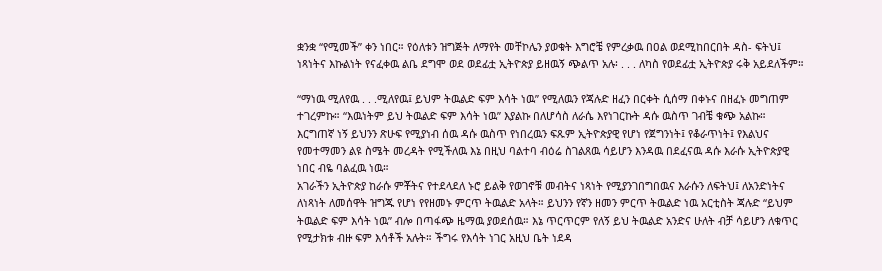ቋንቋ “የሚመች” ቀን ነበር። የዕለቱን ዝግጅት ለማየት መቸኮሌን ያወቁት እግሮቼ የምረቃዉ በዐል ወደሚከበርበት ዳስ- ፍትህ፤ ነጻነትና እኩልነት የናፈቀዉ ልቤ ደግሞ ወደ ወደፊቷ ኢትዮጵያ ይዘዉኝ ጭልጥ አሉ፡ . . . ለካስ የወደፊቷ ኢትዮጵያ ሩቅ አይደለችም።

“ማነዉ ሚለየዉ . . .ሚለየዉ፤ ይህም ትዉልድ ፍም እሳት ነዉ” የሚለዉን የጃሉድ ዘፈን በርቀት ሲሰማ በቀኑና በዘፈኑ መግጠም ተገረምኩ። “እዉነትም ይህ ትዉልድ ፍም እሳት ነዉ” እያልኩ በለሆሳስ ለራሴ እየነገርኩት ዳሱ ዉስጥ ገብቼ ቁጭ አልኩ። እርግጠኛ ነኝ ይህንን ጽሁፍ የሚያነብ ሰዉ ዳሱ ዉስጥ የነበረዉን ፍጹም ኢትዮጵያዊ የሆነ የጀግንነት፤ የቆራጥነት፤ የእልህና የመተማመን ልዩ ስሜት መረዳት የሚችለዉ እኔ በዚህ ባልተባ ብዕሬ ስገልጸዉ ሳይሆን እንዳዉ በደፈናዉ ዳሱ እራሱ ኢትዮጵያዊ ነበር ብዬ ባልፈዉ ነዉ።
አገራችን ኢትዮጵያ ከራሱ ምቾትና የተደላደለ ኑሮ ይልቅ የወገኖቹ መብትና ነጻነት የሚያንገበግበዉና እራሱን ለፍትህ፤ ለአንድነትና ለነጻነት ለመሰዋት ዝግጁ የሆነ የየዘመኑ ምርጥ ትዉልድ አላት። ይህንን የኛን ዘመን ምርጥ ትዉልድ ነዉ አርቲስት ጃሉድ “ይህም ትዉልድ ፍም እሳት ነዉ” ብሎ በጣፋጭ ዜማዉ ያወደሰዉ። እኔ ጥርጥርም የለኝ ይህ ትዉልድ አንድና ሁለት ብቻ ሳይሆን ለቁጥር የሚታክቱ ብዙ ፍም እሳቶች አሉት። ችግሩ የእሳት ነገር አዚህ ቤት ነደዳ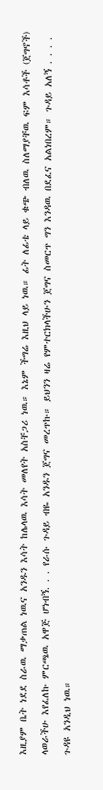እዚያም ቤት ነደደ ስራዉ ማቃጠል ነዉና አንዱን እሳት ከሌላዉ እሳት መለየት አስቸጋሪ ነዉ። እኔም ችግሬ እዚህ ላይ ነዉ። ፊት ለፊቴ ላይ ቁጭ ብለዉ ስለማያቸዉ ፍም እሳቶች (ጀግኖች) ላወራችሁ እየፈለኩ ምርጫዉ አዋጅ ሆነብኝ. . . የራሱ ጉዳይ ብዬ አንዱን ጀግና መረጥኩ። ይህንን ዛሬ የምተርክላችሁን ጀግና ስመርጥ ግን እንዳዉ በደፈና አልነበረም። ጉዳይ አለኝ . . . . ጉዳዩ አንዲህ ነዉ።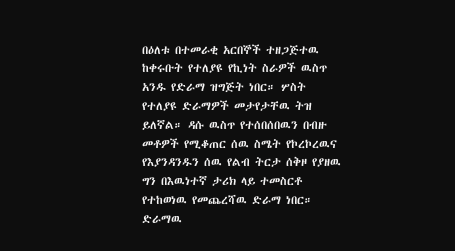በዕለቱ በተመራቂ አርበኞች ተዘጋጅተዉ ከቀሩቡት የተለያዩ የኪነት ስራዎች ዉስጥ አንዱ የድራማ ዝግጅት ነበር። ሦስት የተለያዩ ድራማዎች መታየታቸዉ ትዝ ይለኛል። ዳሱ ዉስጥ የተሰበሰበዉን በብዙ መቶዎች የሚቆጠር ሰዉ ስሜት የኮረኮረዉና የእያንዳንዱን ሰዉ የልብ ትርታ ሰቅዞ የያዘዉ ግን በእዉነተኛ ታሪክ ላይ ተመስርቶ የተከወነዉ የመጨረሻዉ ድራማ ነበር። ድራማዉ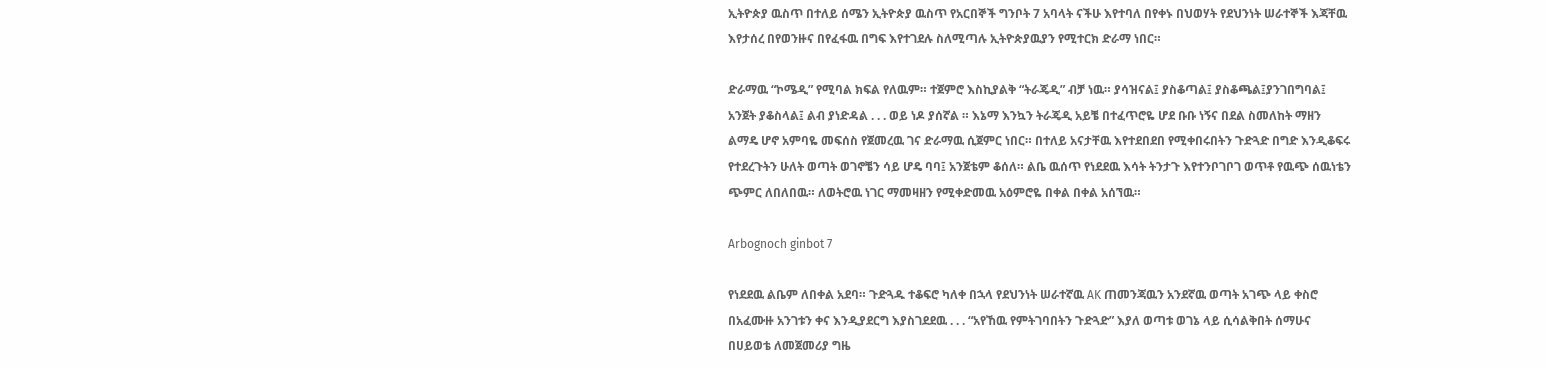ኢትዮጵያ ዉስጥ በተለይ ሰሜን ኢትዮጵያ ዉስጥ የአርበኞች ግንቦት 7 አባላት ናችሁ እየተባለ በየቀኑ በህወሃት የደህንነት ሠራተኞች እጃቸዉ እየታሰረ በየወንዙና በየፈፋዉ በግፍ እየተገደሉ ስለሚጣሉ ኢትዮጵያዉያን የሚተርክ ድራማ ነበር።

ድራማዉ “ኮሜዲ” የሚባል ክፍል የለዉም። ተጀምሮ እስኪያልቅ “ትራጄዲ” ብቻ ነዉ። ያሳዝናል፤ ያስቆጣል፤ ያስቆጫል፤ያንገበግባል፤ አንጀት ያቆስላል፤ ልብ ያነድዳል . . . ወይ ነዶ ያሰኛል ። እኔማ እንኳን ትራጄዲ አይቼ በተፈጥሮዬ ሆደ ቡቡ ነኝና በደል ስመለከት ማዘን ልማዴ ሆኖ አምባዬ መፍሰስ የጀመረዉ ገና ድራማዉ ሲጀምር ነበር። በተለይ አናታቸዉ እየተደበደበ የሚቀበሩበትን ጉድጓድ በግድ እንዲቆፍሩ የተደረጉትን ሁለት ወጣት ወገኖቼን ሳይ ሆዴ ባባ፤ አንጀቴም ቆሰለ። ልቤ ዉሰጥ የነደደዉ እሳት ትንታጉ እየተንቦገቦገ ወጥቶ የዉጭ ሰዉነቴን ጭምር ለበለበዉ። ለወትሮዉ ነገር ማመዛዘን የሚቀድመዉ አዕምሮዬ በቀል በቀል አሰኘዉ።

Arbognoch ginbot 7

የነደደዉ ልቤም ለበቀል አደባ። ጉድጓዱ ተቆፍሮ ካለቀ በኋላ የደህንነት ሠራተኛዉ AK ጠመንጃዉን አንደኛዉ ወጣት አገጭ ላይ ቀስሮ በአፈሙዙ አንገቱን ቀና እንዲያደርግ እያስገደደዉ . . . “አየኸዉ የምትገባበትን ጉድጓድ” እያለ ወጣቱ ወገኔ ላይ ሲሳልቅበት ሰማሁና በሀይወቴ ለመጀመሪያ ግዜ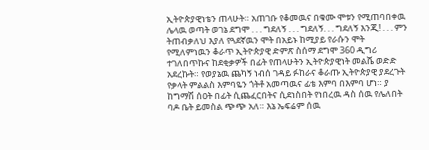ኢትዮጵያዊነቴን ጠላሁት። አጠገቡ የቆመዉና በቁሙ ሞቱን የሚጠባበቀዉ ሌላዉ ወጣት ወገኔ ደግሞ . . . ግደለኝ . . . ግደለኝ. . . ግደለኝ እንጂ! . . . ምን ትጠብቃለህ እያለ የጓደኛዉን ሞት በአይኑ ከሚያይ የራሱን ሞት የሚለምነዉን ቆራጥ ኢትዮጵያዊ ድምጽ ስሰማ ደግሞ 360 ዲግሪ ተገለበጥኩና ከደቂቃዎች በፊት የጠላሁትን ኢትዮጵያዊነት መልሼ ወድድ አደረኩት። የወያኔዉ ጨካኝ ነብሰ ገዳይ ፉከራና ቆራጡ ኢትዮጵያዊ ያደረጉት የቃላት ምልልስ እምባዬን ጎትቶ አመጣዉና ፊቴ እምባ በእምባ ሆነ። ያ ከግማሽ ሰዐት በፊት ሲጨፈርበትና ሲደነስበት የነበረዉ ዳስ ሰዉ የሌለበት ባዶ ቤት ይመስል ጭጭ አለ። እኔ ኤፍሬም ሰዉ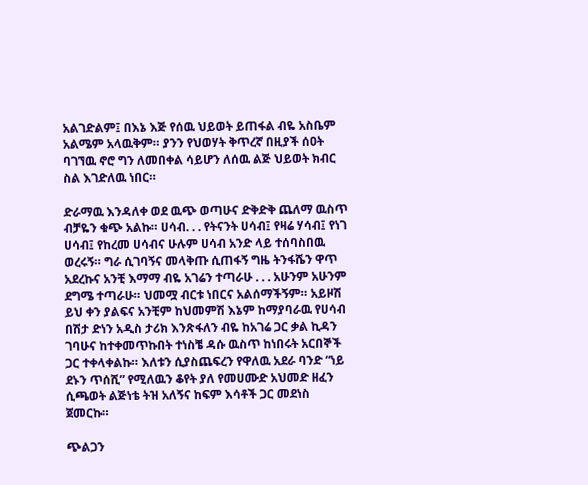አልገድልም፤ በእኔ እጅ የሰዉ ህይወት ይጠፋል ብዬ አስቤም አልሜም አላዉቅም። ያንን የህወሃት ቅጥረኛ በዚያች ሰዐት ባገኘዉ ኖሮ ግን ለመበቀል ሳይሆን ለሰዉ ልጅ ህይወት ክብር ስል እገድለዉ ነበር።

ድራማዉ እንዳለቀ ወደ ዉጭ ወጣሁና ድቅድቅ ጨለማ ዉስጥ ብቻዬን ቁጭ አልኩ። ሀሳብ. . . የትናንት ሀሳብ፤ የዛሬ ሃሳብ፤ የነገ ሀሳብ፤ የከረመ ሀሳብና ሁሉም ሀሳብ አንድ ላይ ተሰባስበዉ ወረሩኝ። ግራ ሲገባኝና መላቅጡ ሲጠፋኝ ግዜ ትንፋሼን ዋጥ አደረኩና አንቺ እማማ ብዬ አገሬን ተጣራሁ . . . አሁንም አሁንም ደግሜ ተጣራሁ። ህመሟ ብርቱ ነበርና አልሰማችኝም። አይዞሽ ይህ ቀን ያልፍና አንቺም ከህመምሽ እኔም ከማያባራዉ የሀሳብ በሽታ ድነን አዲስ ታሪክ እንጽፋለን ብዬ ከአገሬ ጋር ቃል ኪዳን ገባሁና ከተቀመጥኩበት ተነስቼ ዳሱ ዉስጥ ከነበሩት አርበኞች ጋር ተቀላቀልኩ። እለቱን ሲያስጨፍረን የዋለዉ አደራ ባንድ “ነይ ደኑን ጥሰሺ” የሚለዉን ቆየት ያለ የመሀሙድ አህመድ ዘፈን ሲጫወት ልጅነቴ ትዝ አለኝና ከፍም እሳቶች ጋር መደነስ ጀመርኩ።

ጭልጋን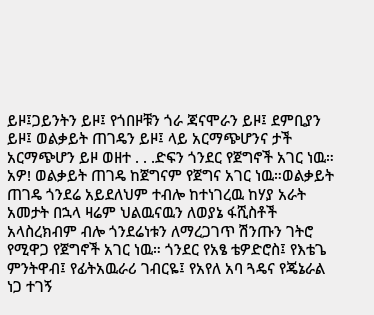ይዞ፤ጋይንትን ይዞ፤ የጎበዞቹን ጎራ ጃናሞራን ይዞ፤ ደምቢያን ይዞ፤ ወልቃይት ጠገዴን ይዞ፤ ላይ አርማጭሆንና ታች አርማጭሆን ይዞ ወዘተ . . .ድፍን ጎንደር የጀግኖች አገር ነዉ። አዎ! ወልቃይት ጠገዴ ከጀግናም የጀግና አገር ነዉ።ወልቃይት ጠገዴ ጎንደሬ አይደለህም ተብሎ ከተነገረዉ ከሃያ አራት አመታት በኋላ ዛሬም ህልዉናዉን ለወያኔ ፋሺስቶች አላስረክብም ብሎ ጎንደሬነቱን ለማረጋገጥ ሽንጡን ገትሮ የሚዋጋ የጀግኖች አገር ነዉ። ጎንደር የአፄ ቴዎድሮስ፤ የእቴጌ ምንትዋብ፤ የፊትአዉራሪ ገብርዬ፤ የአየለ አባ ጓዴና የጄኔራል ነጋ ተገኝ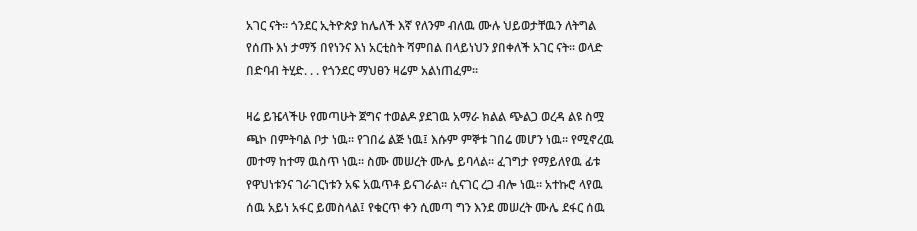አገር ናት። ጎንደር ኢትዮጵያ ከሌለች እኛ የለንም ብለዉ ሙሉ ህይወታቸዉን ለትግል የሰጡ እነ ታማኝ በየነንና እነ አርቲስት ሻምበል በላይነህን ያበቀለች አገር ናት። ወላድ በድባብ ትሂድ. . . የጎንደር ማህፀን ዛሬም አልነጠፈም።

ዛሬ ይዤላችሁ የመጣሁት ጀግና ተወልዶ ያደገዉ አማራ ክልል ጭልጋ ወረዳ ልዩ ስሟ ጫኮ በምትባል ቦታ ነዉ። የገበሬ ልጅ ነዉ፤ እሱም ምኞቱ ገበሬ መሆን ነዉ። የሚኖረዉ መተማ ከተማ ዉስጥ ነዉ። ስሙ መሠረት ሙሌ ይባላል። ፈገግታ የማይለየዉ ፊቱ የዋህነቱንና ገራገርነቱን አፍ አዉጥቶ ይናገራል። ሲናገር ረጋ ብሎ ነዉ። አተኩሮ ላየዉ ሰዉ አይነ አፋር ይመስላል፤ የቁርጥ ቀን ሲመጣ ግን እንደ መሠረት ሙሌ ደፋር ሰዉ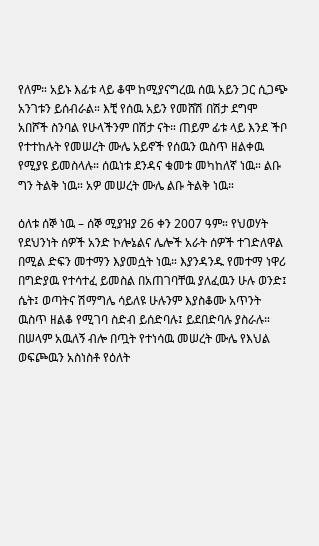የለም። አይኑ እፊቱ ላይ ቆሞ ከሚያናግረዉ ሰዉ አይን ጋር ሲጋጭ አንገቱን ይሰብራል። እቺ የሰዉ አይን የመሸሽ በሽታ ደግሞ አበሾች ስንባል የሁላችንም በሽታ ናት። ጠይም ፊቱ ላይ እንደ ችቦ የተተከሉት የመሠረት ሙሌ አይኖች የሰዉን ዉስጥ ዘልቀዉ የሚያዩ ይመስላሉ። ሰዉነቱ ደንዳና ቁመቱ መካከለኛ ነዉ። ልቡ ግን ትልቅ ነዉ። አዎ መሠረት ሙሌ ልቡ ትልቅ ነዉ።

ዕለቱ ሰኞ ነዉ – ሰኞ ሚያዝያ 26 ቀን 2007 ዓም። የህወሃት የደህንነት ሰዎች አንድ ኮሎኔልና ሌሎች አራት ሰዎች ተገድለዋል በሚል ድፍን መተማን እያመሷት ነዉ። እያንዳንዱ የመተማ ነዋሪ በግድያዉ የተሳተፈ ይመስል በአጠገባቸዉ ያለፈዉን ሁሉ ወንድ፤ ሴት፤ ወጣትና ሽማግሌ ሳይለዩ ሁሉንም እያስቆሙ አጥንት ዉስጥ ዘልቆ የሚገባ ስድብ ይሰድባሉ፤ ይደበድባሉ ያስራሉ። በሠላም አዉለኝ ብሎ በጧት የተነሳዉ መሠረት ሙሌ የእህል ወፍጮዉን አስነስቶ የዕለት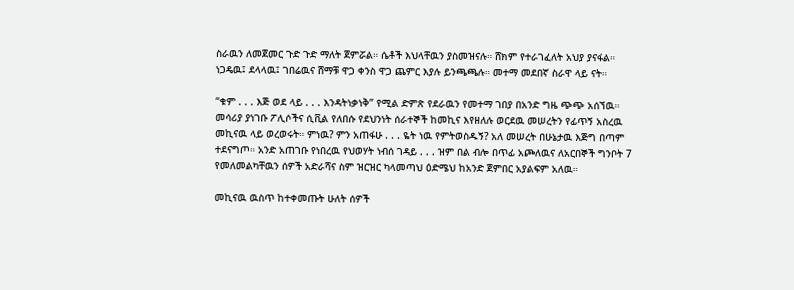ስራዉን ለመጀመር ጉድ ጉድ ማለት ጀምሯል። ሴቶች እህላቸዉን ያስመዝናሉ። ሸክም የተራገፈለት አህያ ያናፋል። ነጋዴዉ፤ ደላላዉ፤ ገበሬዉና ሸማቹ ዋጋ ቀንስ ዋጋ ጨምር እያሉ ይንጫጫሉ። መተማ መደበኛ ስራዋ ላይ ናት።

“ቁም . . . እጅ ወደ ላይ . . . እንዳትነቃነቅ” የሚል ድምጽ የደራዉን የመተማ ገበያ በአንድ ግዜ ጭጭ አሰኘዉ። መሳሪያ ያነገቡ ፖሊሶችና ሲቪል የለበሱ የደህንነት ሰራተኞች ከመኪና እየዘለሉ ወርደዉ መሠረትን የፊጥኝ አስረዉ መኪናዉ ላይ ወረወሩት። ምነዉ? ምን አጠፋሁ . . . ዬት ነዉ የምትወስዱኝ? አለ መሠረት በሁኔታዉ እጅግ በጣም ተደናግጦ። አንድ አጠገቡ የነበረዉ የህወሃት ነብሰ ገዳይ . . . ዝም በል ብሎ በጥፊ አጮለዉና ለአርበኞች ግንቦት 7 የመለመልካቸዉን ሰዎች አድራሻና ስም ዝርዝር ካላመጣህ ዕድሜህ ከአንድ ጀምበር አያልፍም አለዉ።

መኪናዉ ዉስጥ ከተቀመጡት ሁለት ሰዎች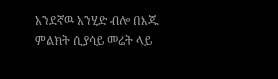አንደኛዉ አንሂድ ብሎ በእጁ ምልክት ሲያሳይ መሬት ላይ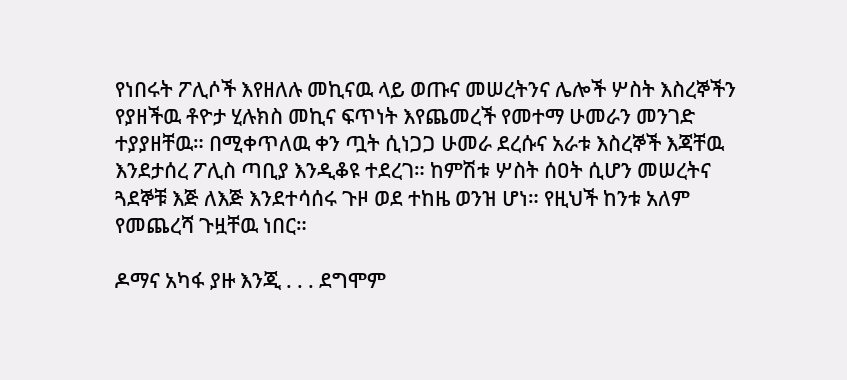የነበሩት ፖሊሶች እየዘለሉ መኪናዉ ላይ ወጡና መሠረትንና ሌሎች ሦስት እስረኞችን የያዘችዉ ቶዮታ ሂሉክስ መኪና ፍጥነት እየጨመረች የመተማ ሁመራን መንገድ ተያያዘቸዉ። በሚቀጥለዉ ቀን ጧት ሲነጋጋ ሁመራ ደረሱና አራቱ እስረኞች እጃቸዉ እንደታሰረ ፖሊስ ጣቢያ እንዲቆዩ ተደረገ። ከምሽቱ ሦስት ሰዐት ሲሆን መሠረትና ጓደኞቹ እጅ ለእጅ እንደተሳሰሩ ጉዞ ወደ ተከዜ ወንዝ ሆነ። የዚህች ከንቱ አለም የመጨረሻ ጉዟቸዉ ነበር።

ዶማና አካፋ ያዙ እንጂ . . . ደግሞም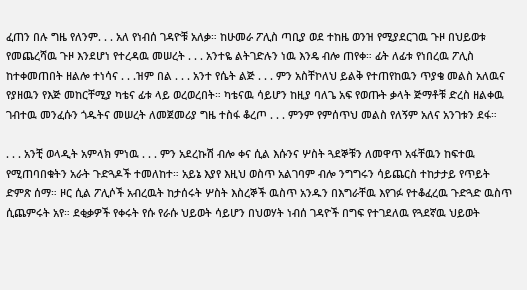ፈጠን በሉ ግዜ የለንም. . . አለ የነብሰ ገዳዮቹ አለቃ። ከሁመራ ፖሊስ ጣቢያ ወደ ተከዜ ወንዝ የሚያደርገዉ ጉዞ በህይወቱ የመጨረሻዉ ጉዞ እንደሆነ የተረዳዉ መሠረት . . . አንተዬ ልትገድሉን ነዉ እንዴ ብሎ ጠየቀ። ፊት ለፊቱ የነበረዉ ፖሊስ ከተቀመጠበት ዘልሎ ተነሳና . . .ዝም በል . . . አንተ የሴት ልጅ . . . ምን አስቸኮለህ ይልቅ የተጠየከዉን ጥያቄ መልስ አለዉና የያዘዉን የእጅ መከርቸሚያ ካቴና ፊቱ ላይ ወረወረበት። ካቴናዉ ሳይሆን ከዚያ ባለጌ አፍ የወጡት ቃላት ጅማቶቹ ድረስ ዘልቀዉ ገብተዉ መንፈሱን ጎዱትና መሠረት ለመጀመሪያ ግዜ ተስፋ ቆረጦ . . . ምንም የምሰጥህ መልስ የለኝም አለና አንገቱን ደፋ።

. . . አንቺ ወላዲት አምላክ ምነዉ . . . ምን አደረኩሽ ብሎ ቀና ሲል እሱንና ሦስት ጓደኞቹን ለመዋጥ አፋቸዉን ከፍተዉ የሚጠባበቁትን አራት ጉድጓዶች ተመለከተ። አይኔ እያየ እዚህ ወስጥ አልገባም ብሎ ንግግሩን ሳይጨርስ ተከታታይ የጥይት ድምጽ ሰማ። ዞር ሲል ፖሊሶች አብረዉት ከታሰሩት ሦስት እስረኞች ዉስጥ አንዱን በእግራቸዉ እየገፉ የተቆፈረዉ ጉድጓድ ዉስጥ ሲጨምሩት አየ። ደቂቃዎች የቀሩት የሱ የራሱ ህይወት ሳይሆን በህወሃት ነብሰ ገዳዮች በግፍ የተገደለዉ የጓደኛዉ ህይወት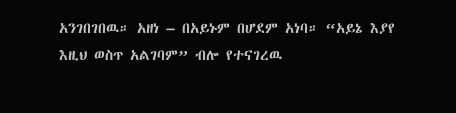አንገበገበዉ። አዘነ – በአይኑም በሆደም አነባ። “አይኔ እያየ እዚህ ወስጥ አልገባም” ብሎ የተናገረዉ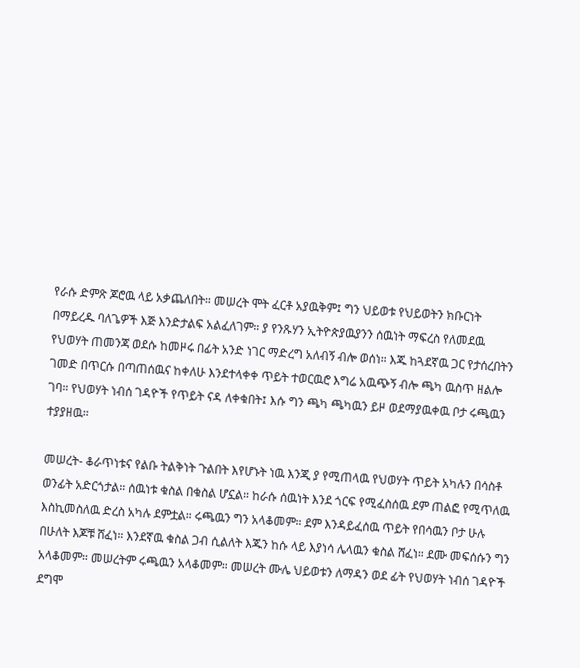የራሱ ድምጽ ጆሮዉ ላይ አቃጨለበት። መሠረት ሞት ፈርቶ አያዉቅም፤ ግን ህይወቱ የህይወትን ክቡርነት በማይረዱ ባለጌዎች እጅ እንድታልፍ አልፈለገም። ያ የንጹሃን ኢትዮጵያዉያንን ሰዉነት ማፍረስ የለመደዉ የህወሃት ጠመንጃ ወደሱ ከመዞሩ በፊት አንድ ነገር ማድረግ አለብኝ ብሎ ወሰነ። እጁ ከጓደኛዉ ጋር የታሰረበትን ገመድ በጥርሱ በጣጠሰዉና ከቀለሁ እንደተላቀቀ ጥይት ተወርዉሮ እግሬ አዉጭኝ ብሎ ጫካ ዉስጥ ዘልሎ ገባ። የህወሃት ነብሰ ገዳዮች የጥይት ናዳ ለቀቁበት፤ እሱ ግን ጫካ ጫካዉን ይዞ ወደማያዉቀዉ ቦታ ሩጫዉን ተያያዘዉ።

መሠረት- ቆራጥነቱና የልቡ ትልቅነት ጉልበት እየሆኑት ነዉ እንጂ ያ የሚጠላዉ የህወሃት ጥይት አካሉን በሳስቶ ወንፊት አድርጎታል። ሰዉነቱ ቁስል በቁስል ሆኗል። ከራሱ ሰዉነት እንደ ጎርፍ የሚፈስሰዉ ደም ጠልፎ የሚጥለዉ እስኪመስለዉ ድረስ አካሉ ደምቷል። ሩጫዉን ግን አላቆመም። ደም እንዳይፈሰዉ ጥይት የበሳዉን ቦታ ሁሉ በሁለት እጆቹ ሸፈነ። እንደኛዉ ቁስል ጋብ ሲልለት እጁን ከሱ ላይ እያነሳ ሌላዉን ቁስል ሸፈነ። ደሙ መፍሰሱን ግን አላቆመም። መሠረትም ሩጫዉን አላቆመም። መሠረት ሙሌ ህይወቱን ለማዳን ወደ ፊት የህወሃት ነብሰ ገዳዮች ደግሞ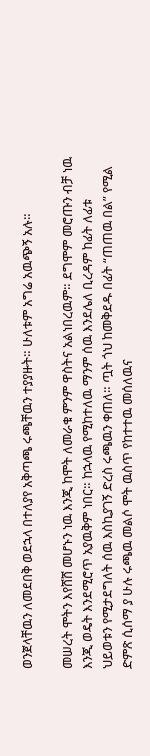ወንጀላቸዉን ለመደበቅ ወደኋላ በተለያየ አቅጣጫ ሩጫቸዉን ተያያዙት። ሁለቱም አግሬ አዉጭኝ አሉ።

መሠረት ሞትን እየሸሸ መሆኑን ነዉ እንጂ ከሞት ለመራቁ ምንም ዋስትና አልነበረዉም። ደግሞም መሮጡን ብቻ ነዉ እንጂ ወዴት እንደሚሮጥ አያዉቅም ነበር። ከኋላዉ የሚከተለዉ ማንም ሰዉ እንደሌለ ቢረዳም ከፊት ለፊቱ ህይወቱን የሚታደግለት ሰዉ እስኪያገኝ ድረስ ሩጫዉን ቀጠለ። ጧት ጎህ ከመቅደዱ በፊት “ጠጠዉ በል” የሚል ድምጽ ሲሰማ ያ ሁሉ ሩጫዉ መልሶ ሞት ዉስጥ የከተተዉ መሰለዉና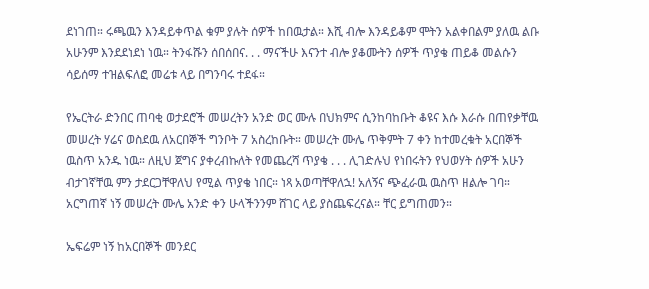ደነገጠ። ሩጫዉን እንዳይቀጥል ቁም ያሉት ሰዎች ከበዉታል። እሺ ብሎ እንዳይቆም ሞትን አልቀበልም ያለዉ ልቡ አሁንም እንደደነደነ ነዉ። ትንፋሹን ሰበሰበና. . . ማናችሁ እናንተ ብሎ ያቆሙትን ሰዎች ጥያቄ ጠይቆ መልሱን ሳይሰማ ተዝልፍለፎ መሬቱ ላይ በግንባሩ ተደፋ።

የኤርትራ ድንበር ጠባቂ ወታደሮች መሠረትን አንድ ወር ሙሉ በህክምና ሲንከባከቡት ቆዩና እሱ እራሱ በጠየቃቸዉ መሠረት ሃሬና ወስደዉ ለአርበኞች ግንቦት 7 አስረከቡት። መሠረት ሙሌ ጥቅምት 7 ቀን ከተመረቁት አርበኞች ዉስጥ አንዱ ነዉ። ለዚህ ጀግና ያቀረብኩለት የመጨረሻ ጥያቄ . . . ሊገድሉህ የነበሩትን የህወሃት ሰዎች አሁን ብታገኛቸዉ ምን ታደርጋቸዋለህ የሚል ጥያቄ ነበር። ነጻ አወጣቸዋለኋ! አለኝና ጭፈራዉ ዉስጥ ዘልሎ ገባ። አርግጠኛ ነኝ መሠረት ሙሌ አንድ ቀን ሁላችንንም ሸገር ላይ ያስጨፍረናል። ቸር ይግጠመን።

ኤፍሬም ነኝ ከአርበኞች መንደር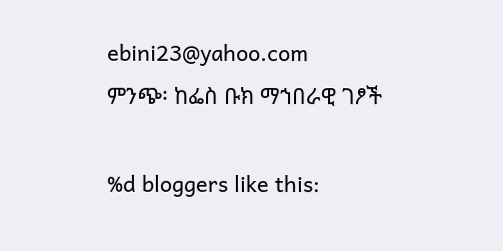ebini23@yahoo.com
ምንጭ፡ ከፌስ ቡክ ማኀበራዊ ገፆች

%d bloggers like this: